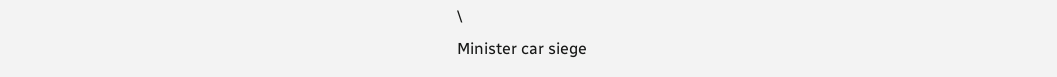\
Minister car siege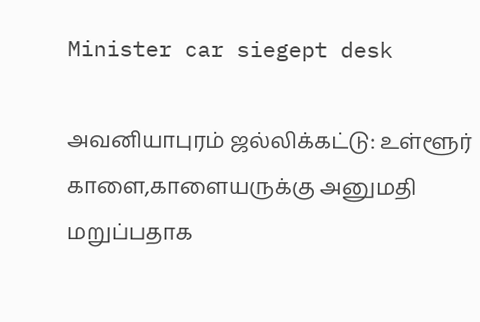Minister car siegept desk

அவனியாபுரம் ஜல்லிக்கட்டு: உள்ளூர் காளை,காளையருக்கு அனுமதி மறுப்பதாக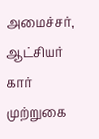அமைச்சர், ஆட்சியர் கார் முற்றுகை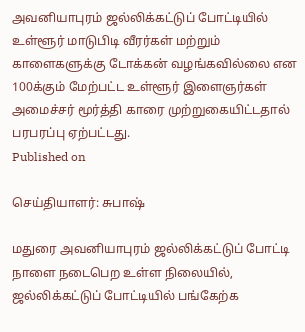அவனியாபுரம் ஜல்லிக்கட்டுப் போட்டியில் உள்ளூர் மாடுபிடி வீரர்கள் மற்றும் காளைகளுக்கு டோக்கன் வழங்கவில்லை என 100க்கும் மேற்பட்ட உள்ளூர் இளைஞர்கள் அமைச்சர் மூர்த்தி காரை முற்றுகையிட்டதால் பரபரப்பு ஏற்பட்டது.
Published on

செய்தியாளர்: சுபாஷ்

மதுரை அவனியாபுரம் ஜல்லிக்கட்டுப் போட்டி நாளை நடைபெற உள்ள நிலையில், ஜல்லிக்கட்டுப் போட்டியில் பங்கேற்க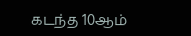கடந்த 10ஆம்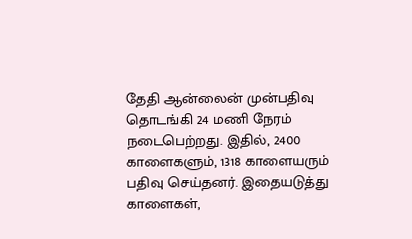தேதி ஆன்லைன் முன்பதிவு தொடங்கி 24 மணி நேரம் நடைபெற்றது. இதில், 2400 காளைகளும், 1318 காளையரும் பதிவு செய்தனர். இதையடுத்து காளைகள்,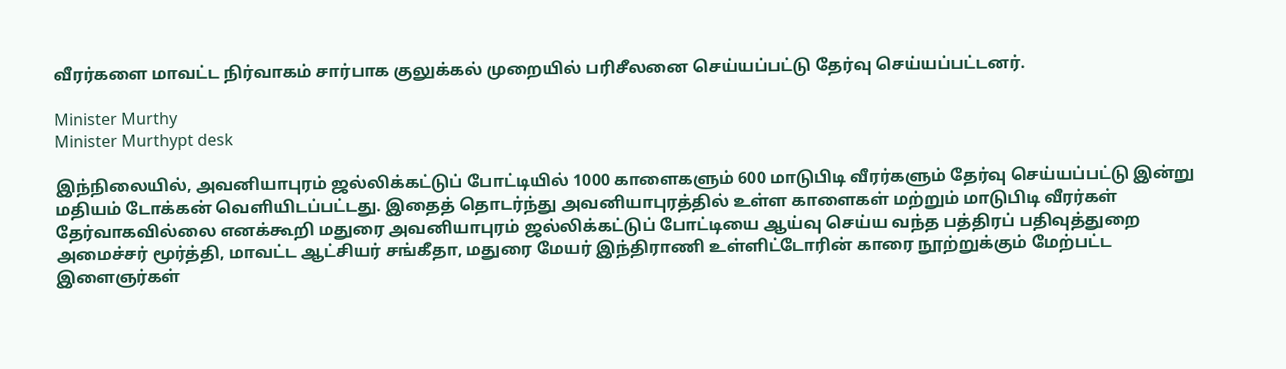வீரர்களை மாவட்ட நிர்வாகம் சார்பாக குலுக்கல் முறையில் பரிசீலனை செய்யப்பட்டு தேர்வு செய்யப்பட்டனர்.

Minister Murthy
Minister Murthypt desk

இந்நிலையில், அவனியாபுரம் ஜல்லிக்கட்டுப் போட்டியில் 1000 காளைகளும் 600 மாடுபிடி வீரர்களும் தேர்வு செய்யப்பட்டு இன்று மதியம் டோக்கன் வெளியிடப்பட்டது. இதைத் தொடர்ந்து அவனியாபுரத்தில் உள்ள காளைகள் மற்றும் மாடுபிடி வீரர்கள் தேர்வாகவில்லை எனக்கூறி மதுரை அவனியாபுரம் ஜல்லிக்கட்டுப் போட்டியை ஆய்வு செய்ய வந்த பத்திரப் பதிவுத்துறை அமைச்சர் மூர்த்தி, மாவட்ட ஆட்சியர் சங்கீதா, மதுரை மேயர் இந்திராணி உள்ளிட்டோரின் காரை நூற்றுக்கும் மேற்பட்ட இளைஞர்கள்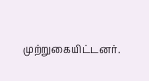முற்றுகையிட்டனர்.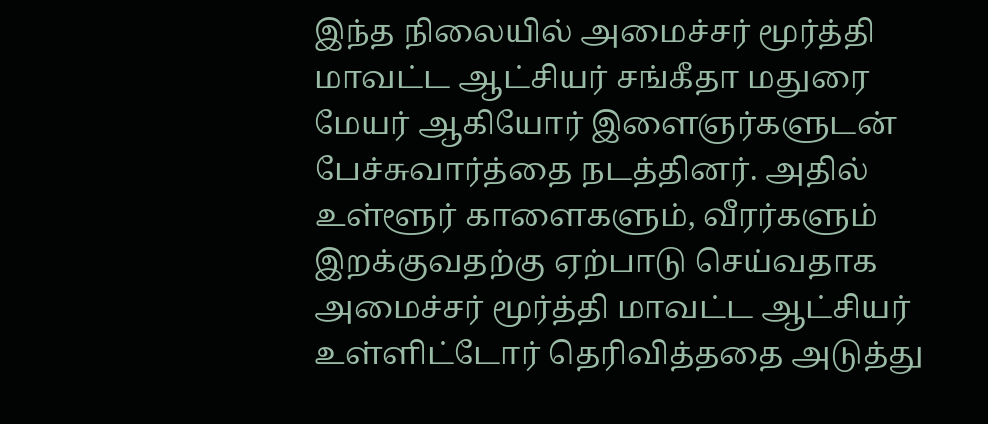இந்த நிலையில் அமைச்சர் மூர்த்தி மாவட்ட ஆட்சியர் சங்கீதா மதுரை மேயர் ஆகியோர் இளைஞர்களுடன் பேச்சுவார்த்தை நடத்தினர். அதில் உள்ளூர் காளைகளும், வீரர்களும் இறக்குவதற்கு ஏற்பாடு செய்வதாக அமைச்சர் மூர்த்தி மாவட்ட ஆட்சியர் உள்ளிட்டோர் தெரிவித்ததை அடுத்து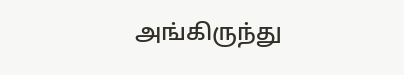அங்கிருந்து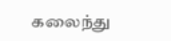கலைந்து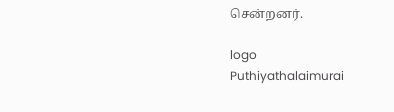சென்றனர்.

logo
Puthiyathalaimurai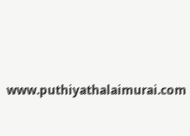www.puthiyathalaimurai.com